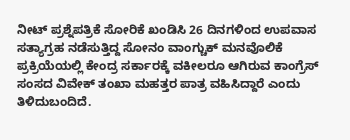ನೀಟ್ ಪ್ರಶ್ನೆಪತ್ರಿಕೆ ಸೋರಿಕೆ ಖಂಡಿಸಿ 26 ದಿನಗಳಿಂದ ಉಪವಾಸ ಸತ್ಯಾಗ್ರಹ ನಡೆಸುತ್ತಿದ್ದ ಸೋನಂ ವಾಂಗ್ಚುಕ್‌ ಮನವೊಲಿಕೆ ಪ್ರಕ್ರಿಯೆಯಲ್ಲಿ ಕೇಂದ್ರ ಸರ್ಕಾರಕ್ಕೆ ವಕೀಲರೂ ಆಗಿರುವ ಕಾಂಗ್ರೆಸ್‌ ಸಂಸದ ವಿವೇಕ್‌ ತಂಖಾ ಮಹತ್ತರ ಪಾತ್ರ ವಹಿಸಿದ್ದಾರೆ ಎಂದು ತಿಳಿದುಬಂದಿದೆ.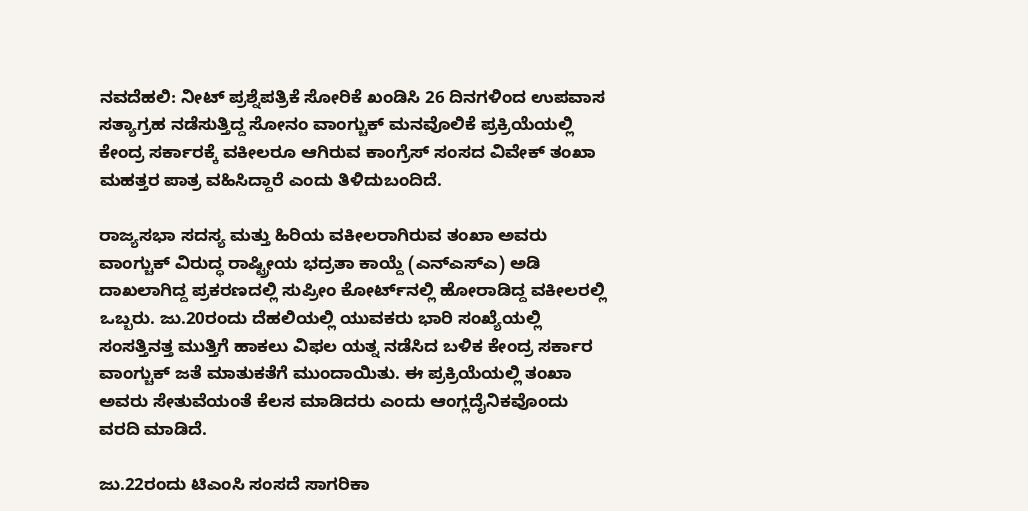ನವದೆಹಲಿ: ನೀಟ್ ಪ್ರಶ್ನೆಪತ್ರಿಕೆ ಸೋರಿಕೆ ಖಂಡಿಸಿ 26 ದಿನಗಳಿಂದ ಉಪವಾಸ ಸತ್ಯಾಗ್ರಹ ನಡೆಸುತ್ತಿದ್ದ ಸೋನಂ ವಾಂಗ್ಚುಕ್‌ ಮನವೊಲಿಕೆ ಪ್ರಕ್ರಿಯೆಯಲ್ಲಿ ಕೇಂದ್ರ ಸರ್ಕಾರಕ್ಕೆ ವಕೀಲರೂ ಆಗಿರುವ ಕಾಂಗ್ರೆಸ್‌ ಸಂಸದ ವಿವೇಕ್‌ ತಂಖಾ ಮಹತ್ತರ ಪಾತ್ರ ವಹಿಸಿದ್ದಾರೆ ಎಂದು ತಿಳಿದುಬಂದಿದೆ.

ರಾಜ್ಯಸಭಾ ಸದಸ್ಯ ಮತ್ತು ಹಿರಿಯ ವಕೀಲರಾಗಿರುವ ತಂಖಾ ಅವರು ವಾಂಗ್ಚುಕ್‌ ವಿರುದ್ಧ ರಾಷ್ಟ್ರೀಯ ಭದ್ರತಾ ಕಾಯ್ದೆ (ಎನ್‌ಎಸ್‌ಎ) ಅಡಿ ದಾಖಲಾಗಿದ್ದ ಪ್ರಕರಣದಲ್ಲಿ ಸುಪ್ರೀಂ ಕೋರ್ಟ್‌ನಲ್ಲಿ ಹೋರಾಡಿದ್ದ ವಕೀಲರಲ್ಲಿ ಒಬ್ಬರು. ಜು.20ರಂದು ದೆಹಲಿಯಲ್ಲಿ ಯುವಕರು ಭಾರಿ ಸಂಖ್ಯೆಯಲ್ಲಿ ಸಂಸತ್ತಿನತ್ತ ಮುತ್ತಿಗೆ ಹಾಕಲು ವಿಫಲ ಯತ್ನ ನಡೆಸಿದ ಬಳಿಕ ಕೇಂದ್ರ ಸರ್ಕಾರ ವಾಂಗ್ಚುಕ್‌ ಜತೆ ಮಾತುಕತೆಗೆ ಮುಂದಾಯಿತು. ಈ ಪ್ರಕ್ರಿಯೆಯಲ್ಲಿ ತಂಖಾ ಅವರು ಸೇತುವೆಯಂತೆ ಕೆಲಸ ಮಾಡಿದರು ಎಂದು ಆಂಗ್ಲದೈನಿಕವೊಂದು ವರದಿ ಮಾಡಿದೆ.

ಜು.22ರಂದು ಟಿಎಂಸಿ ಸಂಸದೆ ಸಾಗರಿಕಾ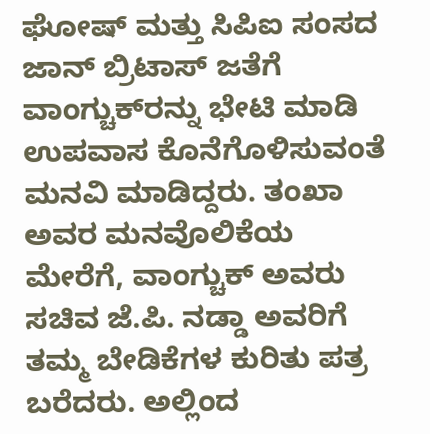ಘೋಷ್ ಮತ್ತು ಸಿಪಿಐ ಸಂಸದ ಜಾನ್ ಬ್ರಿಟಾಸ್ ಜತೆಗೆ ವಾಂಗ್ಚುಕ್‌ರನ್ನು ಭೇಟಿ ಮಾಡಿ ಉಪವಾಸ ಕೊನೆಗೊಳಿಸುವಂತೆ ಮನವಿ ಮಾಡಿದ್ದರು. ತಂಖಾ ಅವರ ಮನವೊಲಿಕೆಯ ಮೇರೆಗೆ, ವಾಂಗ್ಚುಕ್‌ ಅವರು ಸಚಿವ ಜೆ.ಪಿ. ನಡ್ಡಾ ಅವರಿಗೆ ತಮ್ಮ ಬೇಡಿಕೆಗಳ ಕುರಿತು ಪತ್ರ ಬರೆದರು. ಅಲ್ಲಿಂದ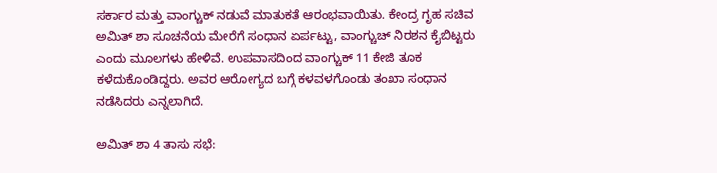ಸರ್ಕಾರ ಮತ್ತು ವಾಂಗ್ಚುಕ್‌ ನಡುವೆ ಮಾತುಕತೆ ಆರಂಭವಾಯಿತು. ಕೇಂದ್ರ ಗೃಹ ಸಚಿವ ಅಮಿತ್ ಶಾ ಸೂಚನೆಯ ಮೇರೆಗೆ ಸಂಧಾನ ಏರ್ಪಟ್ಟು, ವಾಂಗ್ಚುಚ್‌ ನಿರಶನ ಕೈಬಿಟ್ಟರು ಎಂದು ಮೂಲಗಳು ಹೇಳಿವೆ. ಉಪವಾಸದಿಂದ ವಾಂಗ್ಚುಕ್‌ 11 ಕೇಜಿ ತೂಕ ಕಳೆದುಕೊಂಡಿದ್ದರು. ಅವರ ಆರೋಗ್ಯದ ಬಗ್ಗೆ ಕಳವಳಗೊಂಡು ತಂಖಾ ಸಂಧಾನ ನಡೆಸಿದರು ಎನ್ನಲಾಗಿದೆ.

ಅಮಿತ್‌ ಶಾ 4 ತಾಸು ಸಭೆ: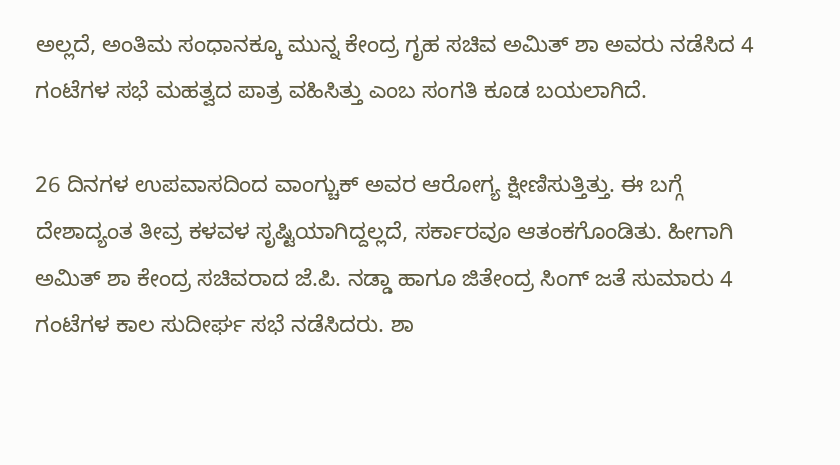ಅಲ್ಲದೆ, ಅಂತಿಮ ಸಂಧಾನಕ್ಕೂ ಮುನ್ನ ಕೇಂದ್ರ ಗೃಹ ಸಚಿವ ಅಮಿತ್‌ ಶಾ ಅವರು ನಡೆಸಿದ 4 ಗಂಟೆಗಳ ಸಭೆ ಮಹತ್ವದ ಪಾತ್ರ ವಹಿಸಿತ್ತು ಎಂಬ ಸಂಗತಿ ಕೂಡ ಬಯಲಾಗಿದೆ.

26 ದಿನಗಳ ಉಪವಾಸದಿಂದ ವಾಂಗ್ಚುಕ್‌ ಅವರ ಆರೋಗ್ಯ ಕ್ಷೀಣಿಸುತ್ತಿತ್ತು. ಈ ಬಗ್ಗೆ ದೇಶಾದ್ಯಂತ ತೀವ್ರ ಕಳವಳ ಸೃಷ್ಟಿಯಾಗಿದ್ದಲ್ಲದೆ, ಸರ್ಕಾರವೂ ಆತಂಕಗೊಂಡಿತು. ಹೀಗಾಗಿ ಅಮಿತ್ ಶಾ ಕೇಂದ್ರ ಸಚಿವರಾದ ಜೆ.ಪಿ. ನಡ್ಡಾ ಹಾಗೂ ಜಿತೇಂದ್ರ ಸಿಂಗ್‌ ಜತೆ ಸುಮಾರು 4 ಗಂಟೆಗಳ ಕಾಲ ಸುದೀರ್ಘ ಸಭೆ ನಡೆಸಿದರು. ಶಾ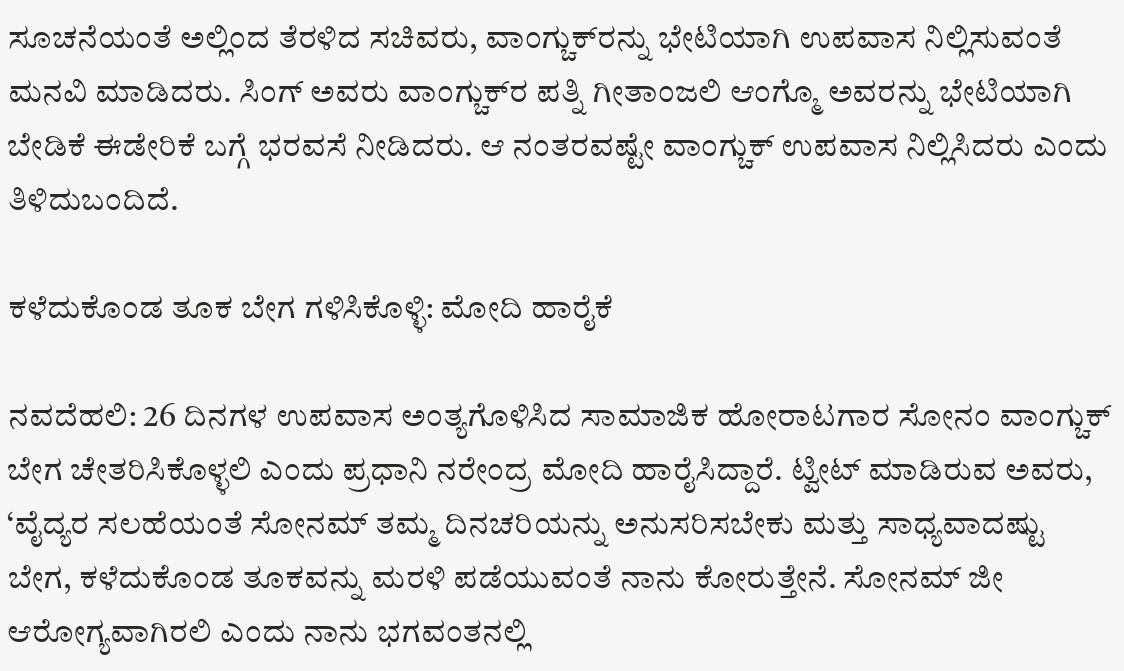ಸೂಚನೆಯಂತೆ ಅಲ್ಲಿಂದ ತೆರಳಿದ ಸಚಿವರು, ವಾಂಗ್ಚುಕ್‌ರನ್ನು ಭೇಟಿಯಾಗಿ ಉಪವಾಸ ನಿಲ್ಲಿಸುವಂತೆ ಮನವಿ ಮಾಡಿದರು. ಸಿಂಗ್‌ ಅವರು ವಾಂಗ್ಚುಕ್‌ರ ಪತ್ನಿ ಗೀತಾಂಜಲಿ ಆಂಗ್ಮೊ ಅವರನ್ನು ಭೇಟಿಯಾಗಿ ಬೇಡಿಕೆ ಈಡೇರಿಕೆ ಬಗ್ಗೆ ಭರವಸೆ ನೀಡಿದರು. ಆ ನಂತರವಷ್ಟೇ ವಾಂಗ್ಚುಕ್‌ ಉಪವಾಸ ನಿಲ್ಲಿಸಿದರು ಎಂದು ತಿಳಿದುಬಂದಿದೆ.

ಕಳೆದುಕೊಂಡ ತೂಕ ಬೇಗ ಗಳಿಸಿಕೊಳ್ಳಿ: ಮೋದಿ ಹಾರೈಕೆ

ನವದೆಹಲಿ: 26 ದಿನಗಳ ಉಪವಾಸ ಅಂತ್ಯಗೊಳಿಸಿದ ಸಾಮಾಜಿಕ ಹೋರಾಟಗಾರ ಸೋನಂ ವಾಂಗ್ಚುಕ್ ಬೇಗ ಚೇತರಿಸಿಕೊಳ್ಳಲಿ ಎಂದು ಪ್ರಧಾನಿ ನರೇಂದ್ರ ಮೋದಿ ಹಾರೈಸಿದ್ದಾರೆ. ಟ್ವೀಟ್ ಮಾಡಿರುವ ಅವರು, ‘ವೈದ್ಯರ ಸಲಹೆಯಂತೆ ಸೋನಮ್ ತಮ್ಮ ದಿನಚರಿಯನ್ನು ಅನುಸರಿಸಬೇಕು ಮತ್ತು ಸಾಧ್ಯವಾದಷ್ಟು ಬೇಗ, ಕಳೆದುಕೊಂಡ ತೂಕವನ್ನು ಮರಳಿ ಪಡೆಯುವಂತೆ ನಾನು ಕೋರುತ್ತೇನೆ. ಸೋನಮ್ ಜೀ ಆರೋಗ್ಯವಾಗಿರಲಿ ಎಂದು ನಾನು ಭಗವಂತನಲ್ಲಿ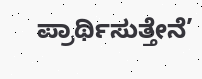ಪ್ರಾರ್ಥಿಸುತ್ತೇನೆ’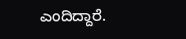ಎಂದಿದ್ದಾರೆ.